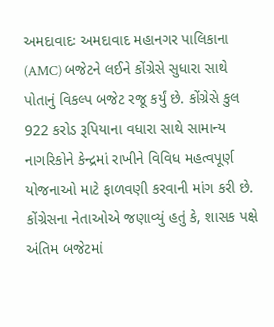અમદાવાદઃ અમદાવાદ મહાનગર પાલિકાના (AMC) બજેટને લઈને કોંગ્રેસે સુધારા સાથે પોતાનું વિકલ્પ બજેટ રજૂ કર્યું છે. કોંગ્રેસે કુલ 922 કરોડ રૂપિયાના વધારા સાથે સામાન્ય નાગરિકોને કેન્દ્રમાં રાખીને વિવિધ મહત્વપૂર્ણ યોજનાઓ માટે ફાળવણી કરવાની માંગ કરી છે. કોંગ્રેસના નેતાઓએ જણાવ્યું હતું કે, શાસક પક્ષે અંતિમ બજેટમાં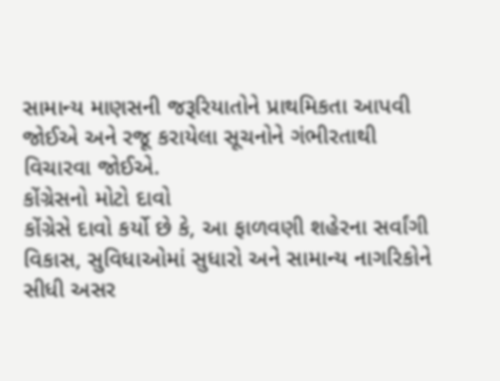સામાન્ય માણસની જરૂરિયાતોને પ્રાથમિકતા આપવી જોઈએ અને રજૂ કરાયેલા સૂચનોને ગંભીરતાથી વિચારવા જોઈએ.
કોંગ્રેસનો મોટો દાવો
કોંગ્રેસે દાવો કર્યો છે કે, આ ફાળવણી શહેરના સર્વાંગી વિકાસ, સુવિધાઓમાં સુધારો અને સામાન્ય નાગરિકોને સીધી અસર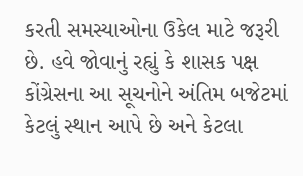કરતી સમસ્યાઓના ઉકેલ માટે જરૂરી છે. હવે જોવાનું રહ્યું કે શાસક પક્ષ કોંગ્રેસના આ સૂચનોને અંતિમ બજેટમાં કેટલું સ્થાન આપે છે અને કેટલા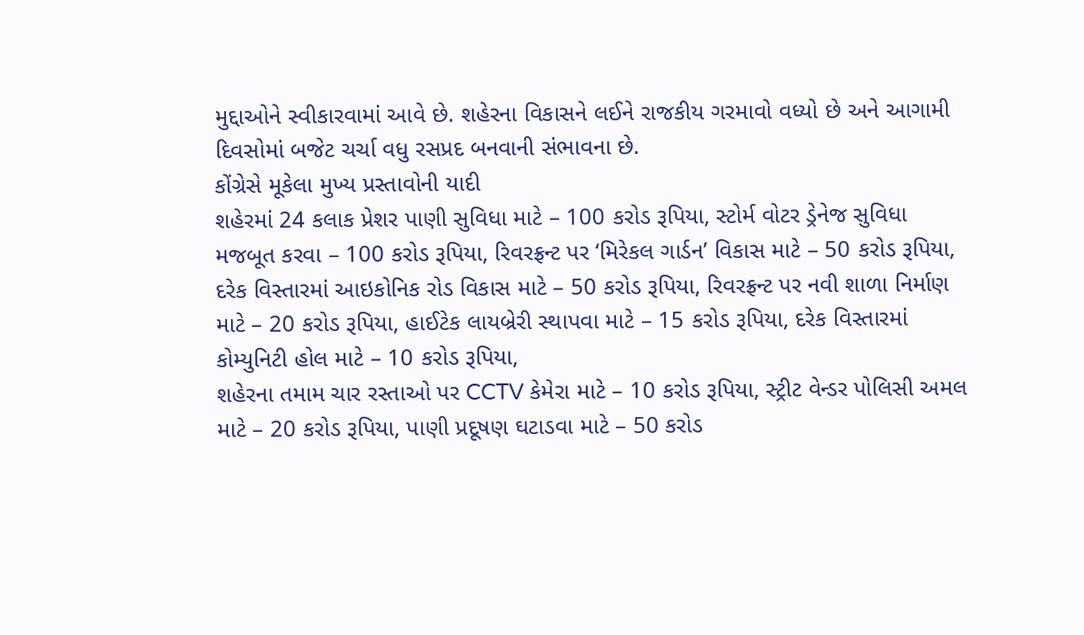મુદ્દાઓને સ્વીકારવામાં આવે છે. શહેરના વિકાસને લઈને રાજકીય ગરમાવો વધ્યો છે અને આગામી દિવસોમાં બજેટ ચર્ચા વધુ રસપ્રદ બનવાની સંભાવના છે.
કોંગ્રેસે મૂકેલા મુખ્ય પ્રસ્તાવોની યાદી
શહેરમાં 24 કલાક પ્રેશર પાણી સુવિધા માટે – 100 કરોડ રૂપિયા, સ્ટોર્મ વોટર ડ્રેનેજ સુવિધા મજબૂત કરવા – 100 કરોડ રૂપિયા, રિવરફ્રન્ટ પર ‘મિરેકલ ગાર્ડન’ વિકાસ માટે – 50 કરોડ રૂપિયા, દરેક વિસ્તારમાં આઇકોનિક રોડ વિકાસ માટે – 50 કરોડ રૂપિયા, રિવરફ્રન્ટ પર નવી શાળા નિર્માણ માટે – 20 કરોડ રૂપિયા, હાઈટેક લાયબ્રેરી સ્થાપવા માટે – 15 કરોડ રૂપિયા, દરેક વિસ્તારમાં કોમ્યુનિટી હોલ માટે – 10 કરોડ રૂપિયા,
શહેરના તમામ ચાર રસ્તાઓ પર CCTV કેમેરા માટે – 10 કરોડ રૂપિયા, સ્ટ્રીટ વેન્ડર પોલિસી અમલ માટે – 20 કરોડ રૂપિયા, પાણી પ્રદૂષણ ઘટાડવા માટે – 50 કરોડ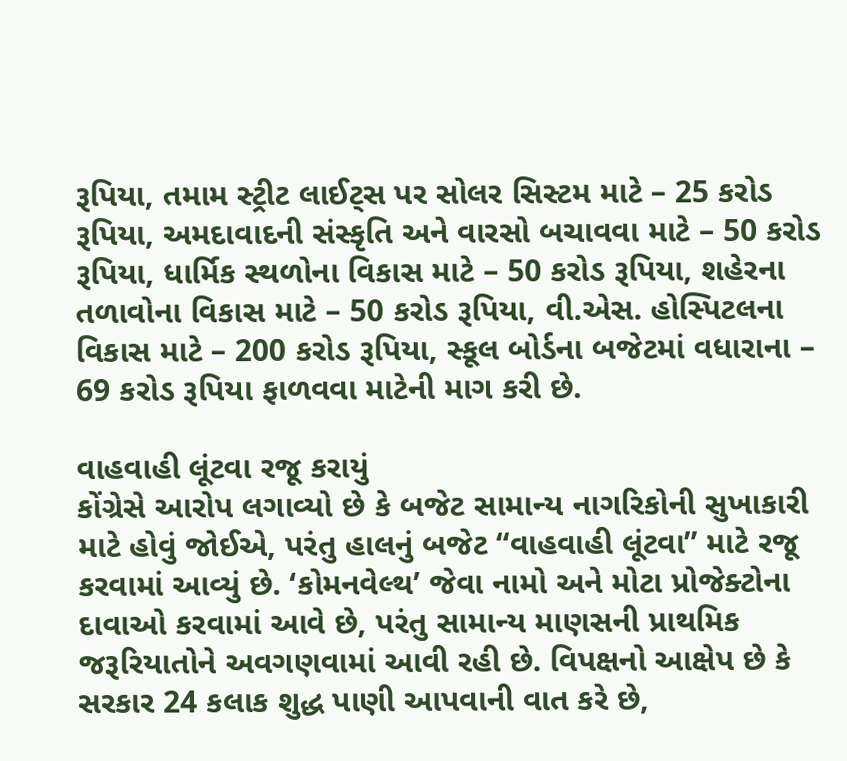રૂપિયા, તમામ સ્ટ્રીટ લાઈટ્સ પર સોલર સિસ્ટમ માટે – 25 કરોડ રૂપિયા, અમદાવાદની સંસ્કૃતિ અને વારસો બચાવવા માટે – 50 કરોડ રૂપિયા, ધાર્મિક સ્થળોના વિકાસ માટે – 50 કરોડ રૂપિયા, શહેરના તળાવોના વિકાસ માટે – 50 કરોડ રૂપિયા, વી.એસ. હોસ્પિટલના વિકાસ માટે – 200 કરોડ રૂપિયા, સ્કૂલ બોર્ડના બજેટમાં વધારાના – 69 કરોડ રૂપિયા ફાળવવા માટેની માગ કરી છે.

વાહવાહી લૂંટવા રજૂ કરાયું
કોંગ્રેસે આરોપ લગાવ્યો છે કે બજેટ સામાન્ય નાગરિકોની સુખાકારી માટે હોવું જોઈએ, પરંતુ હાલનું બજેટ “વાહવાહી લૂંટવા” માટે રજૂ કરવામાં આવ્યું છે. ‘કોમનવેલ્થ’ જેવા નામો અને મોટા પ્રોજેક્ટોના દાવાઓ કરવામાં આવે છે, પરંતુ સામાન્ય માણસની પ્રાથમિક જરૂરિયાતોને અવગણવામાં આવી રહી છે. વિપક્ષનો આક્ષેપ છે કે સરકાર 24 કલાક શુદ્ધ પાણી આપવાની વાત કરે છે,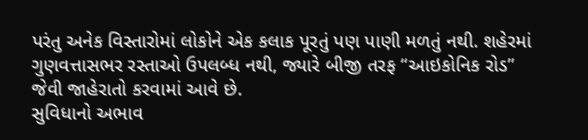પરંતુ અનેક વિસ્તારોમાં લોકોને એક કલાક પૂરતું પણ પાણી મળતું નથી. શહેરમાં ગુણવત્તાસભર રસ્તાઓ ઉપલબ્ધ નથી, જ્યારે બીજી તરફ “આઇકોનિક રોડ” જેવી જાહેરાતો કરવામાં આવે છે.
સુવિધાનો અભાવ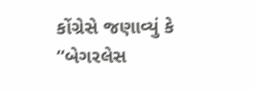કોંગ્રેસે જણાવ્યું કે “બેગરલેસ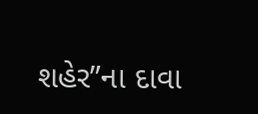શહેર”ના દાવા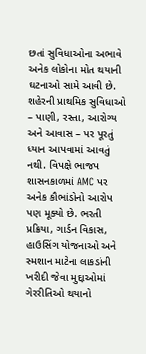છતાં સુવિધાઓના અભાવે અનેક લોકોના મોત થયાની ઘટનાઓ સામે આવી છે. શહેરની પ્રાથમિક સુવિધાઓ – પાણી, રસ્તા, આરોગ્ય અને આવાસ – પર પૂરતું ધ્યાન આપવામાં આવતું નથી. વિપક્ષે ભાજપ શાસનકાળમાં AMC પર અનેક કૌભાંડોનો આરોપ પણ મૂક્યો છે. ભરતી પ્રક્રિયા, ગાર્ડન વિકાસ, હાઉસિંગ યોજનાઓ અને સ્મશાન માટેના લાકડાંની ખરીદી જેવા મુદ્દાઓમાં ગેરરીતિઓ થયાનો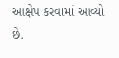આક્ષેપ કરવામાં આવ્યો છે.